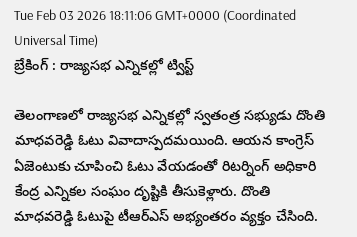Tue Feb 03 2026 18:11:06 GMT+0000 (Coordinated Universal Time)
బ్రేకింగ్ : రాజ్యసభ ఎన్నికల్లో ట్విస్ట్

తెలంగాణలో రాజ్యసభ ఎన్నికల్లో స్వతంత్ర సభ్యుడు దొంతి మాధవరెడ్డి ఓటు వివాదాస్పదమయింది. ఆయన కాంగ్రెస్ ఏజెంటుకు చూపించి ఓటు వేయడంతో రిటర్నింగ్ అధికారి కేంద్ర ఎన్నికల సంఘం దృష్టికి తీసుకెళ్లారు. దొంతి మాధవరెడ్డి ఓటుపై టీఆర్ఎస్ అభ్యంతరం వ్యక్తం చేసింది.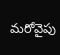మరోవైపు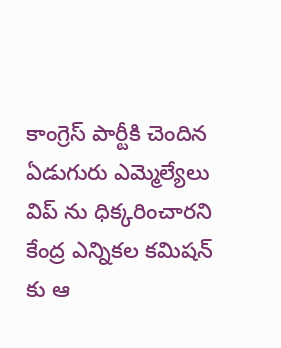కాంగ్రెస్ పార్టీకి చెందిన ఏడుగురు ఎమ్మెల్యేలు విప్ ను ధిక్కరించారని కేంద్ర ఎన్నికల కమిషన్ కు ఆ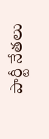పార్టీ నేతలు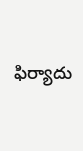ఫిర్యాదు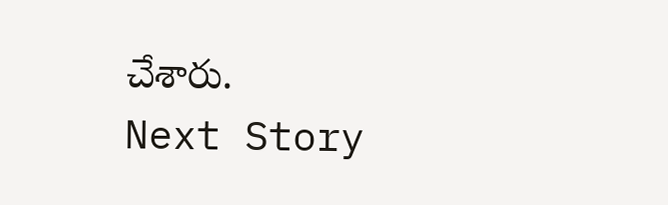చేశారు.
Next Story